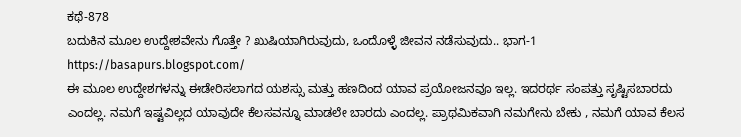ಕಥೆ-878
ಬದುಕಿನ ಮೂಲ ಉದ್ದೇಶವೇನು ಗೊತ್ತೇ ? ಖುಷಿಯಾಗಿರುವುದು, ಒಂದೊಳ್ಳೆ ಜೀವನ ನಡೆಸುವುದು.. ಭಾಗ-1
https://basapurs.blogspot.com/
ಈ ಮೂಲ ಉದ್ದೇಶಗಳನ್ನು ಈಡೇರಿಸಲಾಗದ ಯಶಸ್ಸು ಮತ್ತು ಹಣದಿಂದ ಯಾವ ಪ್ರಯೋಜನವೂ ಇಲ್ಲ. ಇದರರ್ಥ ಸಂಪತ್ತು ಸೃಷ್ಟಿಸಬಾರದು ಎಂದಲ್ಲ. ನಮಗೆ ಇಷ್ಟವಿಲ್ಲದ ಯಾವುದೇ ಕೆಲಸವನ್ನೂ ಮಾಡಲೇ ಬಾರದು ಎಂದಲ್ಲ. ಪ್ರಾಥಮಿಕವಾಗಿ ನಮಗೇನು ಬೇಕು , ನಮಗೆ ಯಾವ ಕೆಲಸ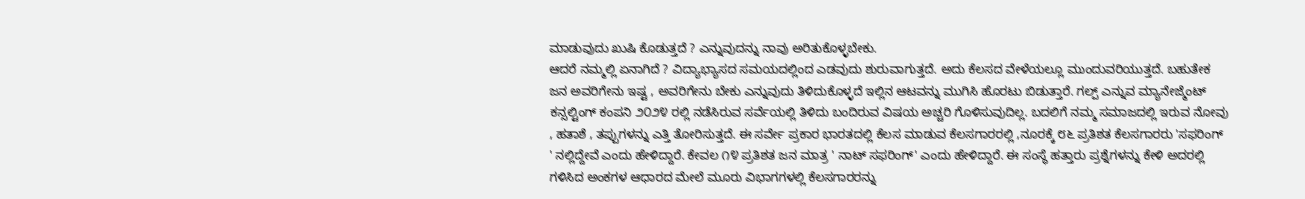ಮಾಡುವುದು ಖುಷಿ ಕೊಡುತ್ತದೆ ? ಎನ್ನುವುದನ್ನು ನಾವು ಅರಿತುಕೊಳ್ಳಬೇಕು.
ಆದರೆ ನಮ್ಮಲ್ಲಿ ಏನಾಗಿದೆ ? ವಿದ್ಯಾಭ್ಯಾಸದ ಸಮಯದಲ್ಲಿಂದ ಎಡವುದು ಶುರುವಾಗುತ್ತದೆ. ಅದು ಕೆಲಸದ ವೇಳೆಯಲ್ಲೂ ಮುಂದುವರಿಯುತ್ತದೆ. ಬಹುತೇಕ ಜನ ಅವರಿಗೇನು ಇಷ್ಟ , ಅವರಿಗೇನು ಬೇಕು ಎನ್ನುವುದು ತಿಳಿದುಕೊಳ್ಳದೆ ಇಲ್ಲಿನ ಆಟವನ್ನು ಮುಗಿಸಿ ಹೊರಟು ಬಿಡುತ್ತಾರೆ. ಗಲ್ಪ್ ಎನ್ನುವ ಮ್ಯಾನೇಜ್ಮೆಂಟ್ ಕನ್ಸಲ್ಟಿಂಗ್ ಕಂಪನಿ ೨೦೨೪ ರಲ್ಲಿ ನಡೆಸಿರುವ ಸರ್ವೆಯಲ್ಲಿ ತಿಳಿದು ಬಂದಿರುವ ವಿಷಯ ಅಚ್ಚರಿ ಗೊಳಿಸುವುದಿಲ್ಲ. ಬದಲಿಗೆ ನಮ್ಮ ಸಮಾಜದಲ್ಲಿ ಇರುವ ನೋವು , ಹತಾಶೆ , ತಪ್ಪುಗಳನ್ನು ಎತ್ತಿ ತೋರಿಸುತ್ತದೆ. ಈ ಸರ್ವೇ ಪ್ರಕಾರ ಭಾರತದಲ್ಲಿ ಕೆಲಸ ಮಾಡುವ ಕೆಲಸಗಾರರಲ್ಲಿ ,ನೂರಕ್ಕೆ ೮೬ ಪ್ರತಿಶತ ಕೆಲಸಗಾರರು 'ಸಫರಿಂಗ್ ' ನಲ್ಲಿದ್ದೇವೆ ಎಂದು ಹೇಳಿದ್ದಾರೆ. ಕೇವಲ ೧೪ ಪ್ರತಿಶತ ಜನ ಮಾತ್ರ ' ನಾಟ್ ಸಫರಿಂಗ್' ಎಂದು ಹೇಳಿದ್ದಾರೆ. ಈ ಸಂಸ್ಥೆ ಹತ್ತಾರು ಪ್ರಶ್ನೆಗಳನ್ನು ಕೇಳಿ ಅದರಲ್ಲಿ ಗಳಿಸಿದ ಅಂಕಗಳ ಆಧಾರದ ಮೇಲೆ ಮೂರು ವಿಭಾಗಗಳಲ್ಲಿ ಕೆಲಸಗಾರರನ್ನು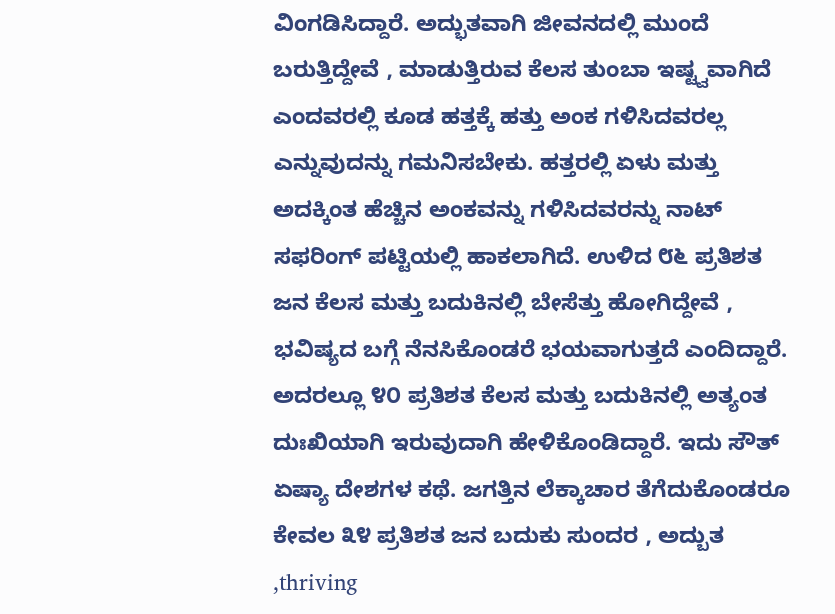ವಿಂಗಡಿಸಿದ್ದಾರೆ. ಅದ್ಭುತವಾಗಿ ಜೀವನದಲ್ಲಿ ಮುಂದೆ ಬರುತ್ತಿದ್ದೇವೆ , ಮಾಡುತ್ತಿರುವ ಕೆಲಸ ತುಂಬಾ ಇಷ್ಟ್ವವಾಗಿದೆ ಎಂದವರಲ್ಲಿ ಕೂಡ ಹತ್ತಕ್ಕೆ ಹತ್ತು ಅಂಕ ಗಳಿಸಿದವರಲ್ಲ ಎನ್ನುವುದನ್ನು ಗಮನಿಸಬೇಕು. ಹತ್ತರಲ್ಲಿ ಏಳು ಮತ್ತು ಅದಕ್ಕಿಂತ ಹೆಚ್ಚಿನ ಅಂಕವನ್ನು ಗಳಿಸಿದವರನ್ನು ನಾಟ್ ಸಫರಿಂಗ್ ಪಟ್ಟಿಯಲ್ಲಿ ಹಾಕಲಾಗಿದೆ. ಉಳಿದ ೮೬ ಪ್ರತಿಶತ ಜನ ಕೆಲಸ ಮತ್ತು ಬದುಕಿನಲ್ಲಿ ಬೇಸೆತ್ತು ಹೋಗಿದ್ದೇವೆ , ಭವಿಷ್ಯದ ಬಗ್ಗೆ ನೆನಸಿಕೊಂಡರೆ ಭಯವಾಗುತ್ತದೆ ಎಂದಿದ್ದಾರೆ. ಅದರಲ್ಲೂ ೪೦ ಪ್ರತಿಶತ ಕೆಲಸ ಮತ್ತು ಬದುಕಿನಲ್ಲಿ ಅತ್ಯಂತ ದುಃಖಿಯಾಗಿ ಇರುವುದಾಗಿ ಹೇಳಿಕೊಂಡಿದ್ದಾರೆ. ಇದು ಸೌತ್ ಏಷ್ಯಾ ದೇಶಗಳ ಕಥೆ. ಜಗತ್ತಿನ ಲೆಕ್ಕಾಚಾರ ತೆಗೆದುಕೊಂಡರೂ ಕೇವಲ ೩೪ ಪ್ರತಿಶತ ಜನ ಬದುಕು ಸುಂದರ , ಅದ್ಬುತ ,thriving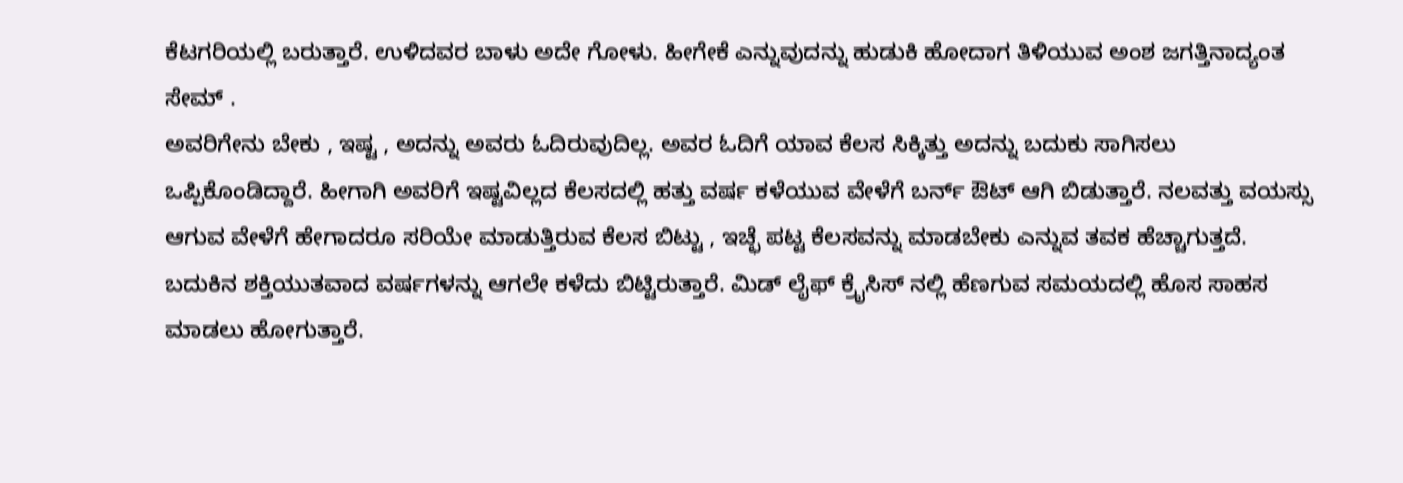ಕೆಟಗರಿಯಲ್ಲಿ ಬರುತ್ತಾರೆ. ಉಳಿದವರ ಬಾಳು ಅದೇ ಗೋಳು. ಹೀಗೇಕೆ ಎನ್ನುವುದನ್ನು ಹುಡುಕಿ ಹೋದಾಗ ತಿಳಿಯುವ ಅಂಶ ಜಗತ್ತಿನಾದ್ಯಂತ ಸೇಮ್ .
ಅವರಿಗೇನು ಬೇಕು , ಇಷ್ಟ , ಅದನ್ನು ಅವರು ಓದಿರುವುದಿಲ್ಲ. ಅವರ ಓದಿಗೆ ಯಾವ ಕೆಲಸ ಸಿಕ್ಕಿತ್ತು ಅದನ್ನು ಬದುಕು ಸಾಗಿಸಲು ಒಪ್ಪಿಕೊಂಡಿದ್ದಾರೆ. ಹೀಗಾಗಿ ಅವರಿಗೆ ಇಷ್ಟವಿಲ್ಲದ ಕೆಲಸದಲ್ಲಿ ಹತ್ತು ವರ್ಷ ಕಳೆಯುವ ವೇಳೆಗೆ ಬರ್ನ್ ಔಟ್ ಆಗಿ ಬಿಡುತ್ತಾರೆ. ನಲವತ್ತು ವಯಸ್ಸು ಆಗುವ ವೇಳೆಗೆ ಹೇಗಾದರೂ ಸರಿಯೇ ಮಾಡುತ್ತಿರುವ ಕೆಲಸ ಬಿಟ್ಟು , ಇಚ್ಛೆ ಪಟ್ಟ ಕೆಲಸವನ್ನು ಮಾಡಬೇಕು ಎನ್ನುವ ತವಕ ಹೆಚ್ಚಾಗುತ್ತದೆ. ಬದುಕಿನ ಶಕ್ತಿಯುತವಾದ ವರ್ಷಗಳನ್ನು ಆಗಲೇ ಕಳೆದು ಬಿಟ್ಟಿರುತ್ತಾರೆ. ಮಿಡ್ ಲೈಫ್ ಕ್ರೈಸಿಸ್ ನಲ್ಲಿ ಹೆಣಗುವ ಸಮಯದಲ್ಲಿ ಹೊಸ ಸಾಹಸ ಮಾಡಲು ಹೋಗುತ್ತಾರೆ.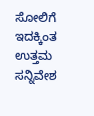ಸೋಲಿಗೆ ಇದಕ್ಕಿಂತ ಉತ್ತಮ ಸನ್ನಿವೇಶ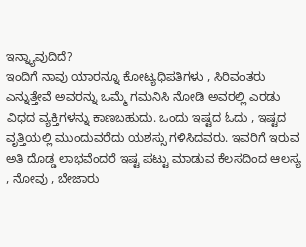ಇನ್ನ್ಯಾವುದಿದೆ?
ಇಂದಿಗೆ ನಾವು ಯಾರನ್ನೂ ಕೋಟ್ಯಧಿಪತಿಗಳು , ಸಿರಿವಂತರು ಎನ್ನುತ್ತೇವೆ ಅವರನ್ನು ಒಮ್ಮೆ ಗಮನಿಸಿ ನೋಡಿ ಅವರಲ್ಲಿ ಎರಡು ವಿಧದ ವ್ಯಕ್ತಿಗಳನ್ನು ಕಾಣಬಹುದು. ಒಂದು ಇಷ್ಟದ ಓದು , ಇಷ್ಟದ ವೃತ್ತಿಯಲ್ಲಿ ಮುಂದುವರೆದು ಯಶಸ್ಸು ಗಳಿಸಿದವರು. ಇವರಿಗೆ ಇರುವ ಅತಿ ದೊಡ್ಡ ಲಾಭವೆಂದರೆ ಇಷ್ಟ ಪಟ್ಟು ಮಾಡುವ ಕೆಲಸದಿಂದ ಆಲಸ್ಯ , ನೋವು , ಬೇಜಾರು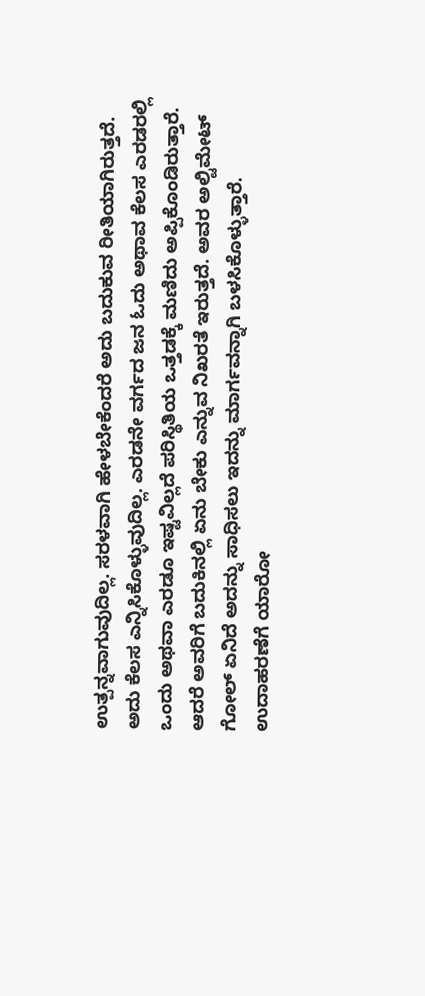ಉತ್ಪನ್ನವಾಗುವುದಿಲ್ಲ. ಸರಳವಾಗಿ ಹೇಳಬೇಕೆಂದರೆ ಅದು ಬದುಕುವ ರೀತಿಯಾಗಿರುತ್ತದೆ. ಅದು ಕೆಲಸ ಎನ್ನಿಸಿಕೊಳ್ಳುವುದಿಲ್ಲ. ಎರಡನೇ ವರ್ಗದ ಜನ ಓದು ಅಥಾವ ಕೆಲಸ ಎರಡರಲ್ಲಿ ಒಂದು ಅಥವಾ ಎರಡೂ ಇಷ್ಟವಿಲ್ಲದೆ ಪರಿಸ್ಥಿತಿಯ ಒತ್ತಡಕ್ಕೆ ಮಣಿದು ಅಪ್ಪಿಕೊಂಡಿರುತ್ತಾರೆ. ಆದರೆ ಅವರಿಗೆ ಬದುಕಿನಲ್ಲಿ ಏನು ಬೇಕು ಎನ್ನುವ ನಿಖರತೆ ಇರುತ್ತದೆ. ಅವರ ಅಲ್ಟಿಮೇಟ್ ಗೋಲ್ ಏನಿದೆ ಅದನ್ನು ಸಾಧಿಸಲು ಇದನ್ನು ಮಾರ್ಗವನ್ನಾಗಿ ಬಳಸಿಕೊಳ್ಳುತ್ತಾರೆ. ಉದಾಹರಣೆಗೆ ಯಾರೋ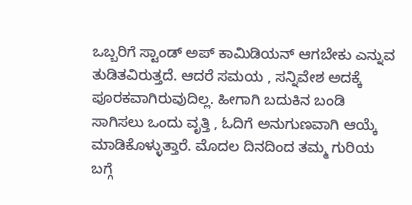ಒಬ್ಬರಿಗೆ ಸ್ಟಾಂಡ್ ಅಪ್ ಕಾಮಿಡಿಯನ್ ಆಗಬೇಕು ಎನ್ನುವ ತುಡಿತವಿರುತ್ತದೆ. ಆದರೆ ಸಮಯ , ಸನ್ನಿವೇಶ ಅದಕ್ಕೆ ಪೂರಕವಾಗಿರುವುದಿಲ್ಲ. ಹೀಗಾಗಿ ಬದುಕಿನ ಬಂಡಿ ಸಾಗಿಸಲು ಒಂದು ವೃತ್ತಿ , ಓದಿಗೆ ಅನುಗುಣವಾಗಿ ಆಯ್ಕೆ ಮಾಡಿಕೊಳ್ಳುತ್ತಾರೆ. ಮೊದಲ ದಿನದಿಂದ ತಮ್ಮ ಗುರಿಯ ಬಗ್ಗೆ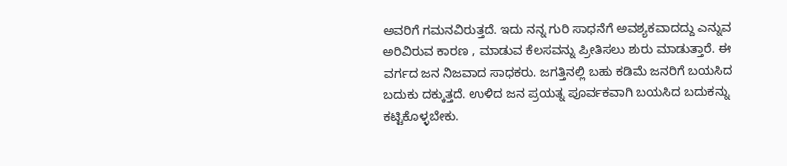ಅವರಿಗೆ ಗಮನವಿರುತ್ತದೆ. ಇದು ನನ್ನ ಗುರಿ ಸಾಧನೆಗೆ ಅವಶ್ಯಕವಾದದ್ದು ಎನ್ನುವ ಅರಿವಿರುವ ಕಾರಣ , ಮಾಡುವ ಕೆಲಸವನ್ನು ಪ್ರೀತಿಸಲು ಶುರು ಮಾಡುತ್ತಾರೆ. ಈ ವರ್ಗದ ಜನ ನಿಜವಾದ ಸಾಧಕರು. ಜಗತ್ತಿನಲ್ಲಿ ಬಹು ಕಡಿಮೆ ಜನರಿಗೆ ಬಯಸಿದ ಬದುಕು ದಕ್ಕುತ್ತದೆ. ಉಳಿದ ಜನ ಪ್ರಯತ್ನ ಪೂರ್ವಕವಾಗಿ ಬಯಸಿದ ಬದುಕನ್ನು ಕಟ್ಟಿಕೊಳ್ಳಬೇಕು.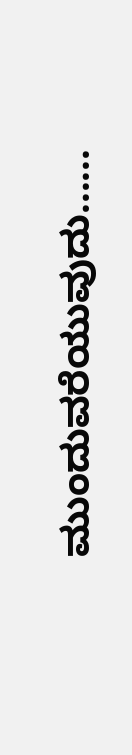ಮುಂದುವರೆಯುವುದು......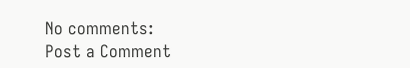No comments:
Post a Comment